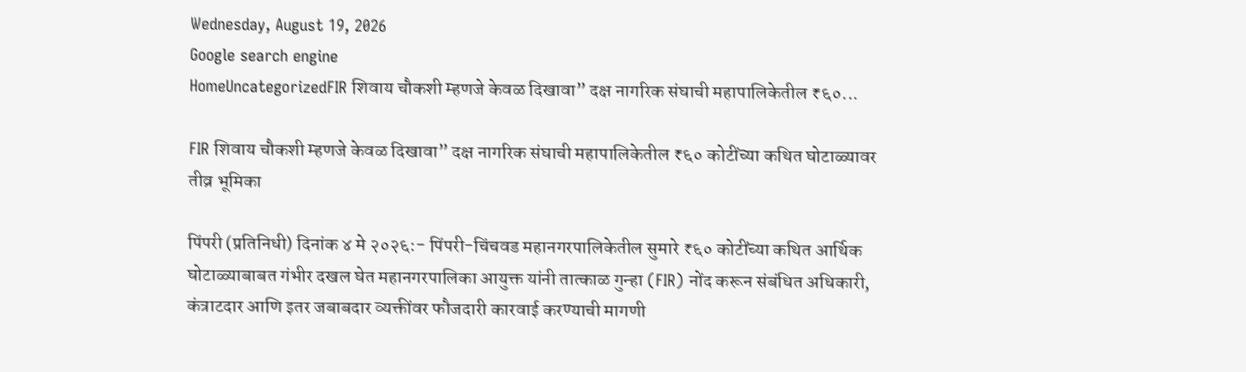Wednesday, August 19, 2026
Google search engine
HomeUncategorizedFIR शिवाय चौकशी म्हणजे केवळ दिखावा” दक्ष नागरिक संघाची महापालिकेतील ₹६०...

FIR शिवाय चौकशी म्हणजे केवळ दिखावा” दक्ष नागरिक संघाची महापालिकेतील ₹६० कोटींच्या कथित घोटाळ्यावर तीव्र भूमिका

पिंपरी (प्रतिनिधी) दिनांक ४ मे २०२६:- पिंपरी-चिंचवड महानगरपालिकेतील सुमारे ₹६० कोटींच्या कथित आर्थिक घोटाळ्याबाबत गंभीर दखल घेत महानगरपालिका आयुक्त यांनी तात्काळ गुन्हा (FIR) नोंद करून संबंधित अधिकारी, कंत्राटदार आणि इतर जबाबदार व्यक्तींवर फौजदारी कारवाई करण्याची मागणी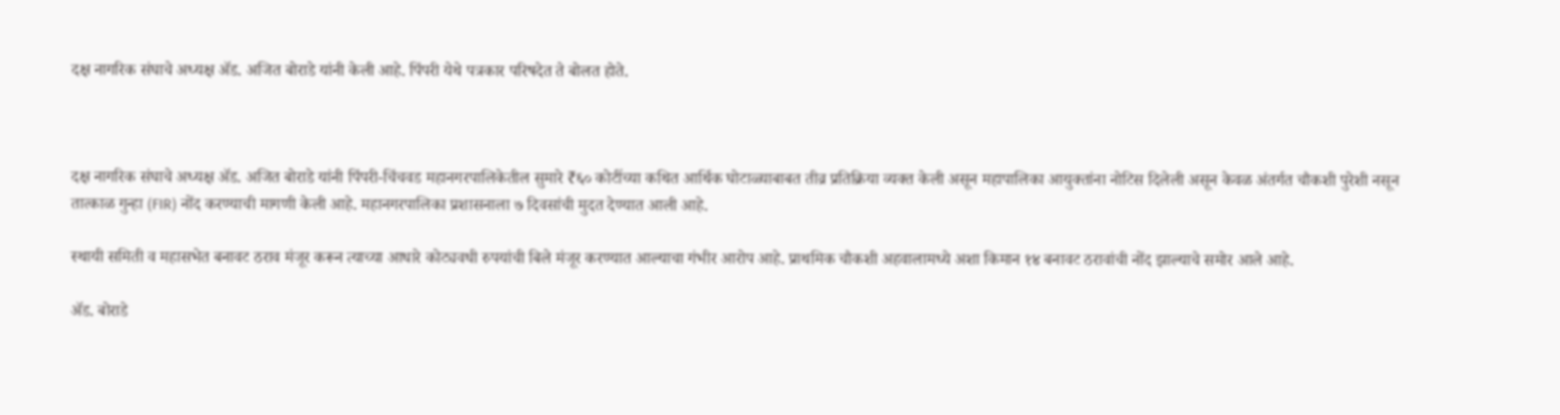दक्ष नागरिक संघाचे अध्यक्ष ॲड. अजित बोराडे यांनी केली आहे. पिंपरी येथे पत्रकार परिषदेत ते बोलत होते.



दक्ष नागरिक संघाचे अध्यक्ष ॲड. अजित बोराडे यांनी पिंपरी-चिंचवड महानगरपालिकेतील सुमारे ₹६० कोटींच्या कथित आर्थिक घोटाळ्याबाबत तीव्र प्रतिक्रिया व्यक्त केली असून महापालिका आयुक्तांना नोटिस दिलेली असून केवळ अंतर्गत चौकशी पुरेशी नसून तात्काळ गुन्हा (FIR) नोंद करण्याची मागणी केली आहे. महानगरपालिका प्रशासनाला ७ दिवसांची मुदत देण्यात आली आहे.

स्थायी समिती व महासभेत बनावट ठराव मंजूर करून त्याच्या आधारे कोट्यवधी रुपयांची बिले मंजूर करण्यात आल्याचा गंभीर आरोप आहे. प्राथमिक चौकशी अहवालामध्ये अशा किमान १४ बनावट ठरावांची नोंद झाल्याचे समोर आले आहे.

ॲड. बोराडे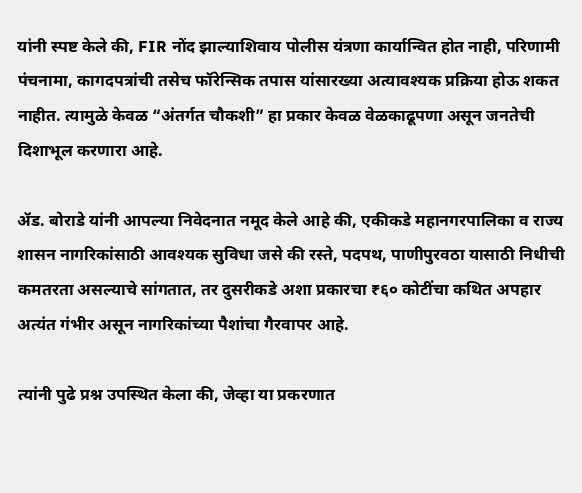यांनी स्पष्ट केले की, FIR नोंद झाल्याशिवाय पोलीस यंत्रणा कार्यान्वित होत नाही, परिणामी पंचनामा, कागदपत्रांची तसेच फॉरेन्सिक तपास यांसारख्या अत्यावश्यक प्रक्रिया होऊ शकत नाहीत. त्यामुळे केवळ “अंतर्गत चौकशी” हा प्रकार केवळ वेळकाढूपणा असून जनतेची दिशाभूल करणारा आहे.

ॲड. बोराडे यांनी आपल्या निवेदनात नमूद केले आहे की, एकीकडे महानगरपालिका व राज्य शासन नागरिकांसाठी आवश्यक सुविधा जसे की रस्ते, पदपथ, पाणीपुरवठा यासाठी निधीची कमतरता असल्याचे सांगतात, तर दुसरीकडे अशा प्रकारचा ₹६० कोटींचा कथित अपहार अत्यंत गंभीर असून नागरिकांच्या पैशांचा गैरवापर आहे.

त्यांनी पुढे प्रश्न उपस्थित केला की, जेव्हा या प्रकरणात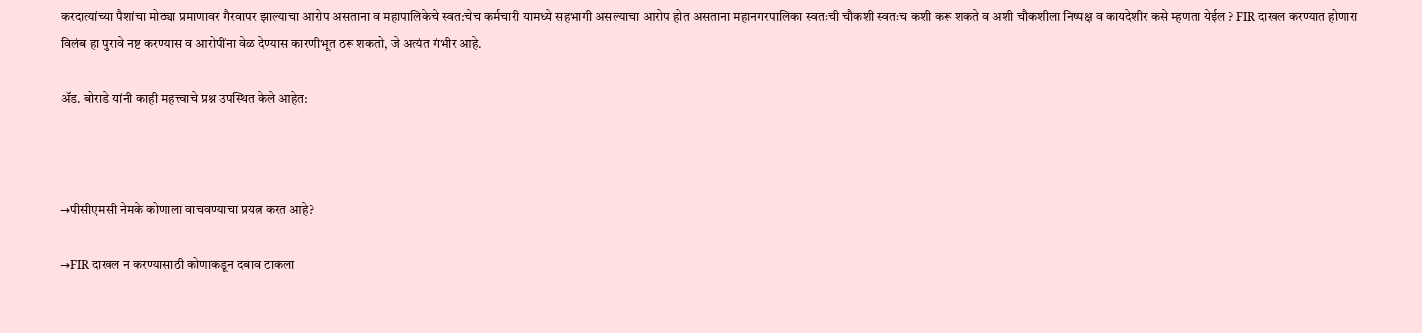करदात्यांच्या पैशांचा मोठ्या प्रमाणावर गैरवापर झाल्याचा आरोप असताना व महापालिकेचे स्वत:चेच कर्मचारी यामध्ये सहभागी असल्याचा आरोप होत असताना महानगरपालिका स्वतःची चौकशी स्वतःच कशी करू शकते व अशी चौकशीला निष्पक्ष व कायदेशीर कसे म्हणता येईल ? FIR दाखल करण्यात होणारा विलंब हा पुरावे नष्ट करण्यास व आरोपींना वेळ देण्यास कारणीभूत ठरू शकतो, जे अत्यंत गंभीर आहे.

ॲड. बोराडे यांनी काही महत्त्वाचे प्रश्न उपस्थित केले आहेत:



→पीसीएमसी नेमके कोणाला वाचवण्याचा प्रयत्न करत आहे?

→FIR दाखल न करण्यासाठी कोणाकडून दबाव टाकला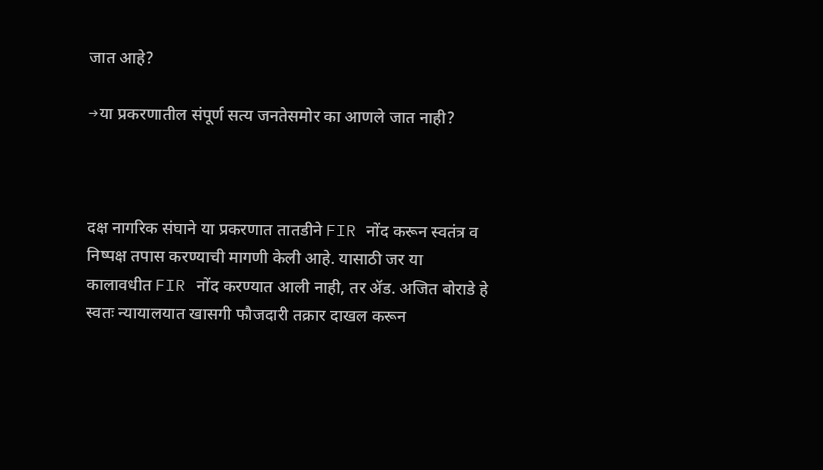जात आहे?

→या प्रकरणातील संपूर्ण सत्य जनतेसमोर का आणले जात नाही?



दक्ष नागरिक संघाने या प्रकरणात तातडीने FIR नोंद करून स्वतंत्र व निष्पक्ष तपास करण्याची मागणी केली आहे. यासाठी जर या कालावधीत FIR नोंद करण्यात आली नाही, तर ॲड. अजित बोराडे हे स्वतः न्यायालयात खासगी फौजदारी तक्रार दाखल करून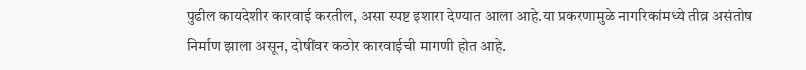पुढील कायदेशीर कारवाई करतील, असा स्पष्ट इशारा देण्यात आला आहे.या प्रकरणामुळे नागरिकांमध्ये तीव्र असंतोष निर्माण झाला असून, दोषींवर कठोर कारवाईची मागणी होत आहे.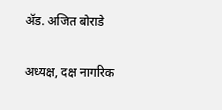ॲड. अजित बोराडे

अध्यक्ष, दक्ष नागरिक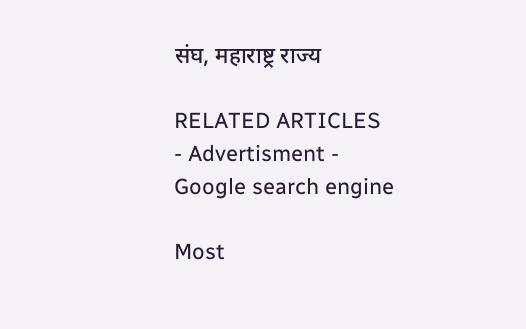संघ, महाराष्ट्र राज्य

RELATED ARTICLES
- Advertisment -
Google search engine

Most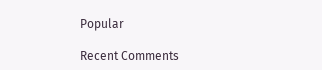Popular

Recent Comments